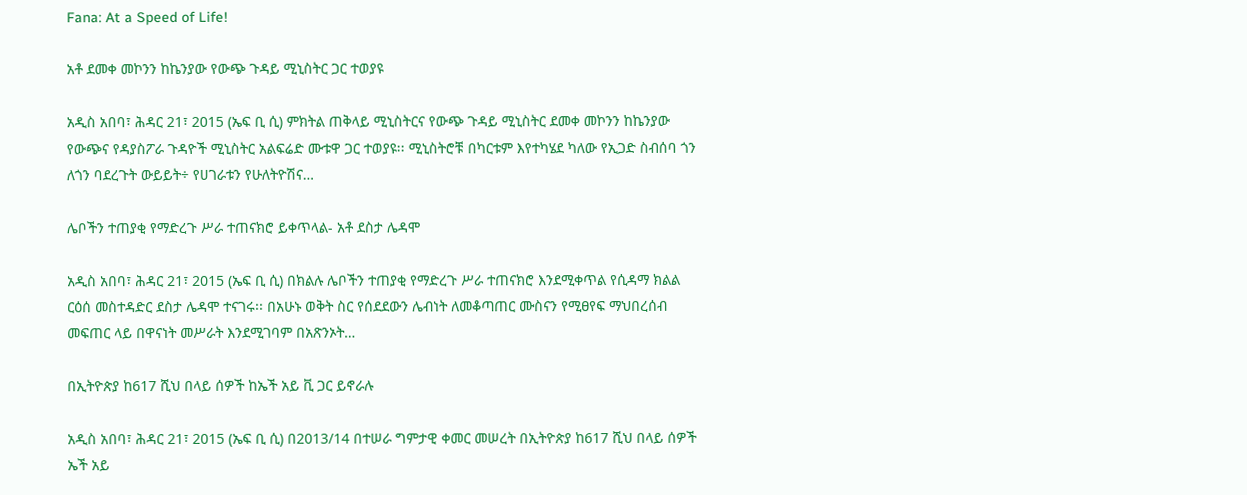Fana: At a Speed of Life!

አቶ ደመቀ መኮንን ከኬንያው የውጭ ጉዳይ ሚኒስትር ጋር ተወያዩ

አዲስ አበባ፣ ሕዳር 21፣ 2015 (ኤፍ ቢ ሲ) ምክትል ጠቅላይ ሚኒስትርና የውጭ ጉዳይ ሚኒስትር ደመቀ መኮንን ከኬንያው የውጭና የዳያስፖራ ጉዳዮች ሚኒስትር አልፍሬድ ሙቱዋ ጋር ተወያዩ፡፡ ሚኒስትሮቹ በካርቱም እየተካሄደ ካለው የኢጋድ ስብሰባ ጎን ለጎን ባደረጉት ውይይት÷ የሀገራቱን የሁለትዮሽና…

ሌቦችን ተጠያቂ የማድረጉ ሥራ ተጠናክሮ ይቀጥላል- አቶ ደስታ ሌዳሞ

አዲስ አበባ፣ ሕዳር 21፣ 2015 (ኤፍ ቢ ሲ) በክልሉ ሌቦችን ተጠያቂ የማድረጉ ሥራ ተጠናክሮ እንደሚቀጥል የሲዳማ ክልል ርዕሰ መስተዳድር ደስታ ሌዳሞ ተናገሩ፡፡ በአሁኑ ወቅት ስር የሰደደውን ሌብነት ለመቆጣጠር ሙስናን የሚፀየፍ ማህበረሰብ መፍጠር ላይ በዋናነት መሥራት እንደሚገባም በአጽንኦት…

በኢትዮጵያ ከ617 ሺህ በላይ ሰዎች ከኤች አይ ቪ ጋር ይኖራሉ

አዲስ አበባ፣ ሕዳር 21፣ 2015 (ኤፍ ቢ ሲ) በ2013/14 በተሠራ ግምታዊ ቀመር መሠረት በኢትዮጵያ ከ617 ሺህ በላይ ሰዎች ኤች አይ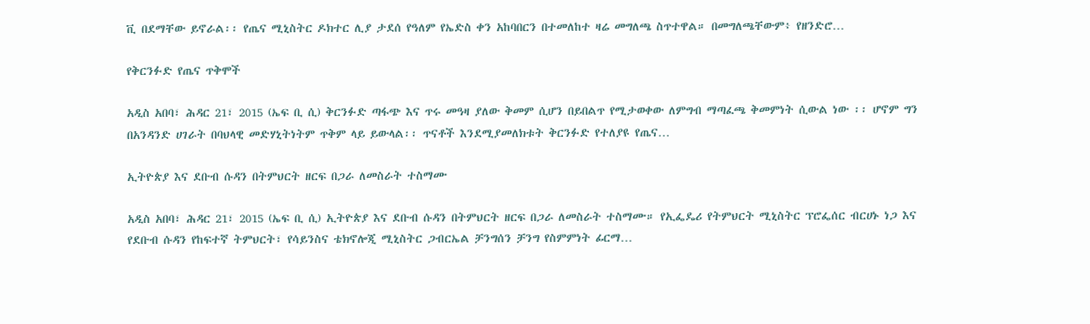ቪ በደማቸው ይኖራል፡፡ የጤና ሚኒስትር ዶክተር ሊያ ታደሰ የዓለም የኤድስ ቀን አከባበርን በተመለከተ ዛሬ መግለጫ ስጥተዋል። በመግለጫቸውም፥ የዘንድሮ…

የቅርንፉድ የጤና ጥቅሞች

አዲስ አበባ፣ ሕዳር 21፣ 2015 (ኤፍ ቢ ሲ) ቅርንፉድ ጣፋጭ እና ጥሩ መዓዛ ያለው ቅመም ሲሆን በይበልጥ የሚታወቀው ለምግብ ማጣፈጫ ቅመምነት ሲውል ነው ፡፡ ሆኖም ግን በአንዳንድ ሀገራት በባህላዊ መድሃኒትነትም ጥቅም ላይ ይውላል፡፡ ጥናቶች እንደሚያመለክቱት ቅርንፉድ የተለያዩ የጤና…

ኢትዮጵያ እና ደቡብ ሱዳን በትምህርት ዘርፍ በጋራ ለመስራት ተስማሙ

አዲስ አበባ፣ ሕዳር 21፣ 2015 (ኤፍ ቢ ሲ) ኢትዮጵያ እና ደቡብ ሱዳን በትምህርት ዘርፍ በጋራ ለመስራት ተስማሙ። የኢፌዴሪ የትምህርት ሚኒስትር ፕሮፌሰር ብርሀኑ ነጋ እና የደቡብ ሱዳን የከፍተኛ ትምህርት፣ የሳይንስና ቴክኖሎጂ ሚኒስትር ጋብርኤል ቻንግሰን ቻንግ የስምምነት ፊርማ…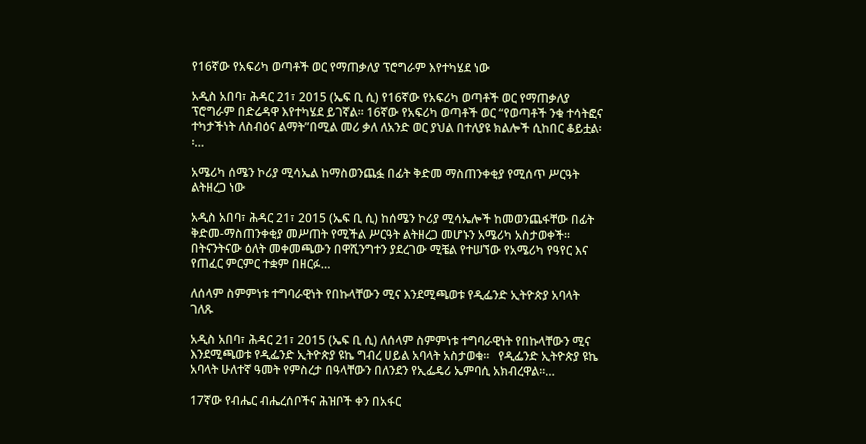የ16ኛው የአፍሪካ ወጣቶች ወር የማጠቃለያ ፕሮግራም እየተካሄደ ነው

አዲስ አበባ፣ ሕዳር 21፣ 2015 (ኤፍ ቢ ሲ) የ16ኛው የአፍሪካ ወጣቶች ወር የማጠቃለያ ፕሮግራም በድሬዳዋ እየተካሄደ ይገኛል፡፡ 16ኛው የአፍሪካ ወጣቶች ወር “የወጣቶች ንቁ ተሳትፎና ተካታችነት ለስብዕና ልማት”በሚል መሪ ቃለ ለአንድ ወር ያህል በተለያዩ ክልሎች ሲከበር ቆይቷል፡፡…

አሜሪካ ሰሜን ኮሪያ ሚሳኤል ከማስወንጨፏ በፊት ቅድመ ማስጠንቀቂያ የሚሰጥ ሥርዓት ልትዘረጋ ነው

አዲስ አበባ፣ ሕዳር 21፣ 2015 (ኤፍ ቢ ሲ) ከሰሜን ኮሪያ ሚሳኤሎች ከመወንጨፋቸው በፊት ቅድመ-ማስጠንቀቂያ መሥጠት የሚችል ሥርዓት ልትዘረጋ መሆኑን አሜሪካ አስታወቀች፡፡ በትናንትናው ዕለት መቀመጫውን በዋሺንግተን ያደረገው ሚቼል የተሠኘው የአሜሪካ የዓየር እና የጠፈር ምርምር ተቋም በዘርፉ…

ለሰላም ስምምነቱ ተግባራዊነት የበኩላቸውን ሚና እንደሚጫወቱ የዲፌንድ ኢትዮጵያ አባላት ገለጹ

አዲስ አበባ፣ ሕዳር 21፣ 2015 (ኤፍ ቢ ሲ) ለሰላም ስምምነቱ ተግባራዊነት የበኩላቸውን ሚና እንደሚጫወቱ የዲፌንድ ኢትዮጵያ ዩኬ ግብረ ሀይል አባላት አስታወቁ፡፡   የዲፌንድ ኢትዮጵያ ዩኬ አባላት ሁለተኛ ዓመት የምስረታ በዓላቸውን በለንደን የኢፌዴሪ ኤምባሲ አክብረዋል፡፡…

17ኛው የብሔር ብሔረሰቦችና ሕዝቦች ቀን በአፋር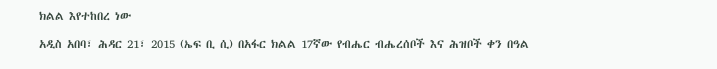ክልል እየተከበረ ነው

አዲስ አበባ፣ ሕዳር 21፣ 2015 (ኤፍ ቢ ሲ) በአፋር ክልል 17ኛው የብሔር ብሔረሰቦች እና ሕዝቦች ቀን በዓል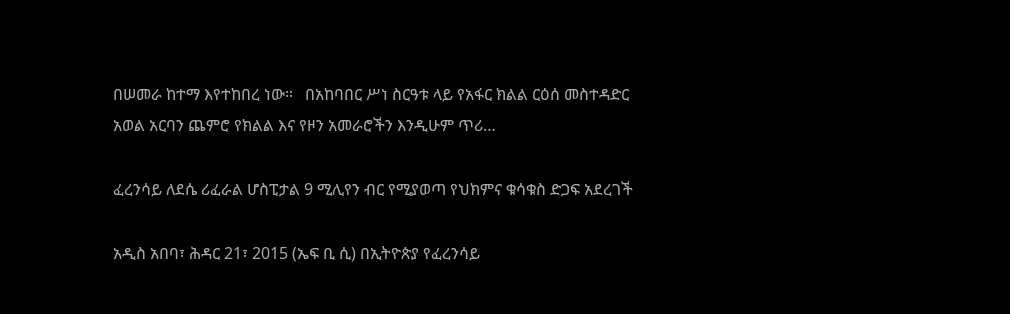በሠመራ ከተማ እየተከበረ ነው።   በአከባበር ሥነ ስርዓቱ ላይ የአፋር ክልል ርዕሰ መስተዳድር አወል አርባን ጨምሮ የክልል እና የዞን አመራሮችን እንዲሁም ጥሪ…

ፈረንሳይ ለደሴ ሪፈራል ሆስፒታል 9 ሚሊየን ብር የሚያወጣ የህክምና ቁሳቁስ ድጋፍ አደረገች

አዲስ አበባ፣ ሕዳር 21፣ 2015 (ኤፍ ቢ ሲ) በኢትዮጵያ የፈረንሳይ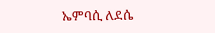ኤምባሲ ለደሴ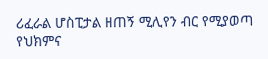ሪፈራል ሆስፒታል ዘጠኝ ሚሊየን ብር የሚያወጣ የህክምና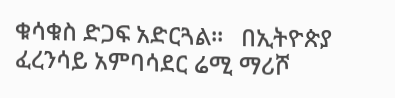ቁሳቁስ ድጋፍ አድርጓል፡፡   በኢትዮጵያ ፈረንሳይ አምባሳደር ሬሚ ማሪሾ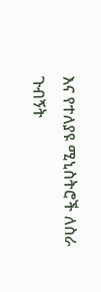እና የተለያዩ ሚኒስትሮች ለስራ ጉብኝት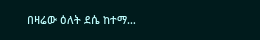በዛሬው ዕለት ደሴ ከተማ…